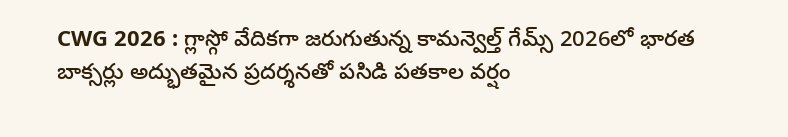CWG 2026 : గ్లాస్గో వేదికగా జరుగుతున్న కామన్వెల్త్ గేమ్స్ 2026లో భారత బాక్సర్లు అద్భుతమైన ప్రదర్శనతో పసిడి పతకాల వర్షం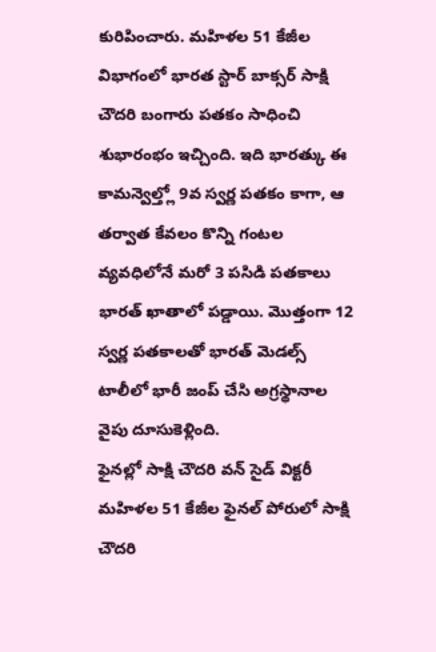కురిపించారు. మహిళల 51 కేజీల విభాగంలో భారత స్టార్ బాక్సర్ సాక్షి చౌదరి బంగారు పతకం సాధించి శుభారంభం ఇచ్చింది. ఇది భారత్కు ఈ కామన్వెల్త్లో 9వ స్వర్ణ పతకం కాగా, ఆ తర్వాత కేవలం కొన్ని గంటల వ్యవధిలోనే మరో 3 పసిడి పతకాలు భారత్ ఖాతాలో పడ్డాయి. మొత్తంగా 12 స్వర్ణ పతకాలతో భారత్ మెడల్స్ టాలీలో భారీ జంప్ చేసి అగ్రస్థానాల వైపు దూసుకెళ్లింది.
ఫైనల్లో సాక్షి చౌదరి వన్ సైడ్ విక్టరీ
మహిళల 51 కేజీల ఫైనల్ పోరులో సాక్షి చౌదరి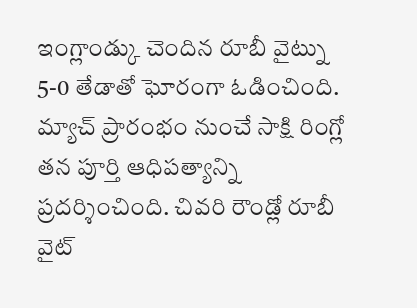ఇంగ్లాండ్కు చెందిన రూబీ వైట్ను 5-0 తేడాతో ఘోరంగా ఓడించింది. మ్యాచ్ ప్రారంభం నుంచే సాక్షి రింగ్లో తన పూర్తి ఆధిపత్యాన్ని ప్రదర్శించింది. చివరి రౌండ్లో రూబీ వైట్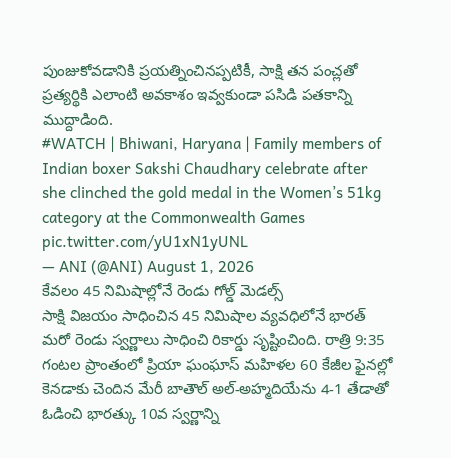పుంజుకోవడానికి ప్రయత్నించినప్పటికీ, సాక్షి తన పంచ్లతో ప్రత్యర్థికి ఎలాంటి అవకాశం ఇవ్వకుండా పసిడి పతకాన్ని ముద్దాడింది.
#WATCH | Bhiwani, Haryana | Family members of Indian boxer Sakshi Chaudhary celebrate after she clinched the gold medal in the Women’s 51kg category at the Commonwealth Games pic.twitter.com/yU1xN1yUNL
— ANI (@ANI) August 1, 2026
కేవలం 45 నిమిషాల్లోనే రెండు గోల్డ్ మెడల్స్
సాక్షి విజయం సాధించిన 45 నిమిషాల వ్యవధిలోనే భారత్ మరో రెండు స్వర్ణాలు సాధించి రికార్డు సృష్టించింది. రాత్రి 9:35 గంటల ప్రాంతంలో ప్రియా ఘంఘాస్ మహిళల 60 కేజీల ఫైనల్లో కెనడాకు చెందిన మేరీ బాతౌల్ అల్-అహ్మదియేను 4-1 తేడాతో ఓడించి భారత్కు 10వ స్వర్ణాన్ని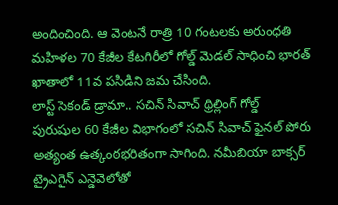అందించింది. ఆ వెంటనే రాత్రి 10 గంటలకు అరుంధతి మహిళల 70 కేజీల కేటగిరీలో గోల్డ్ మెడల్ సాధించి భారత్ ఖాతాలో 11వ పసిడిని జమ చేసింది.
లాస్ట్ సెకండ్ డ్రామా.. సచిన్ సివాచ్ థ్రిల్లింగ్ గోల్డ్
పురుషుల 60 కేజీల విభాగంలో సచిన్ సివాచ్ ఫైనల్ పోరు అత్యంత ఉత్కంఠభరితంగా సాగింది. నమీబియా బాక్సర్ ట్రైఎగైన్ ఎన్డెవెలోతో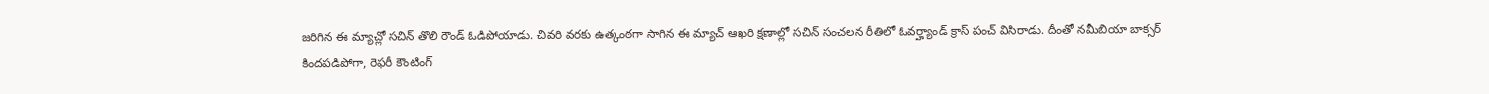జరిగిన ఈ మ్యాచ్లో సచిన్ తొలి రౌండ్ ఓడిపోయాడు. చివరి వరకు ఉత్కంఠగా సాగిన ఈ మ్యాచ్ ఆఖరి క్షణాల్లో సచిన్ సంచలన రీతిలో ఓవర్హ్యాండ్ క్రాస్ పంచ్ విసిరాడు. దీంతో నమీబియా బాక్సర్ కిందపడిపోగా, రెఫరీ కౌంటింగ్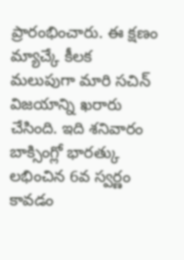ప్రారంభించారు. ఈ క్షణం మ్యాచ్కే కీలక మలుపుగా మారి సచిన్ విజయాన్ని ఖరారు చేసింది. ఇది శనివారం బాక్సింగ్లో భారత్కు లభించిన 6వ స్వర్ణం కావడం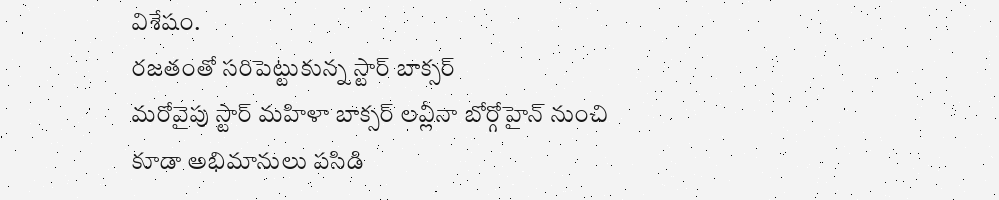విశేషం.
రజతంతో సరిపెట్టుకున్న స్టార్ బాక్సర్
మరోవైపు స్టార్ మహిళా బాక్సర్ లవ్లీనా బోర్గోహైన్ నుంచి కూడా అభిమానులు పసిడి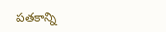పతకాన్ని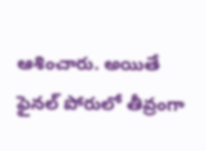ఆశించారు. అయితే ఫైనల్ పోరులో తీవ్రంగా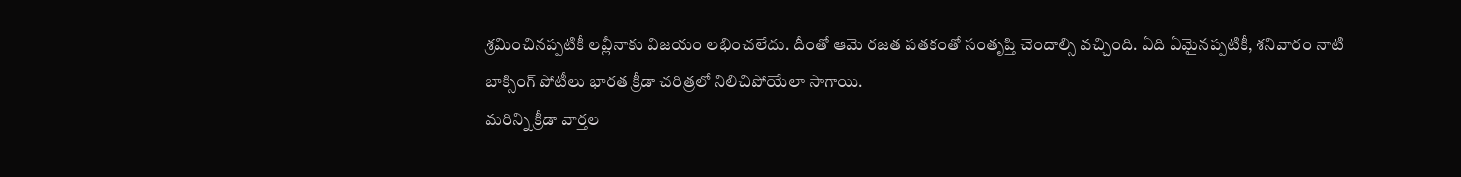శ్రమించినప్పటికీ లవ్లీనాకు విజయం లభించలేదు. దీంతో ఆమె రజత పతకంతో సంతృప్తి చెందాల్సి వచ్చింది. ఏది ఏమైనప్పటికీ, శనివారం నాటి బాక్సింగ్ పోటీలు భారత క్రీడా చరిత్రలో నిలిచిపోయేలా సాగాయి.
మరిన్ని క్రీడా వార్తల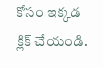కోసం ఇక్కడ క్లిక్ చేయండి.